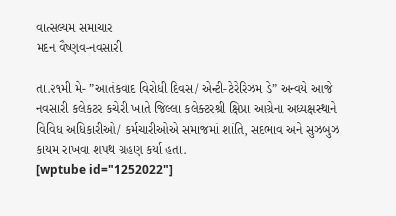વાત્સલ્યમ સમાચાર
મદન વૈષ્ણવ-નવસારી

તા.૨૧મી મે- ”આતંકવાદ વિરોધી દિવસ/ એન્ટી-ટેરેરિઝમ ડે” અન્વયે આજે નવસારી કલેકટર કચેરી ખાતે જિલ્લા કલેક્ટરશ્રી ક્ષિપ્રા આગ્રેના અધ્યક્ષસ્થાને વિવિધ અધિકારીઓ/ કર્મચારીઓએ સમાજમાં શાંતિ, સદભાવ અને સુઝબુઝ કાયમ રાખવા શપથ ગ્રહણ કર્યા હતા.
[wptube id="1252022"]